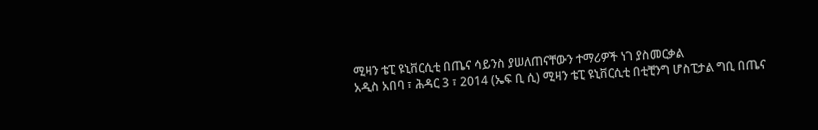ሚዛን ቴፒ ዩኒቨርሲቲ በጤና ሳይንስ ያሠለጠናቸውን ተማሪዎች ነገ ያስመርቃል
አዲስ አበባ ፣ ሕዳር 3 ፣ 2014 (ኤፍ ቢ ሲ) ሚዛን ቴፒ ዩኒቨርሲቲ በቲቺንግ ሆስፒታል ግቢ በጤና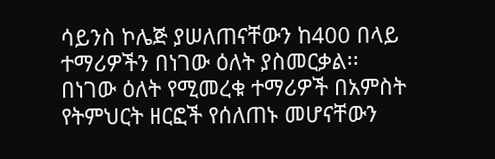ሳይንስ ኮሌጅ ያሠለጠናቸውን ከ400 በላይ ተማሪዎችን በነገው ዕለት ያስመርቃል፡፡
በነገው ዕለት የሚመረቁ ተማሪዎች በአምስት የትምህርት ዘርፎች የሰለጠኑ መሆናቸውን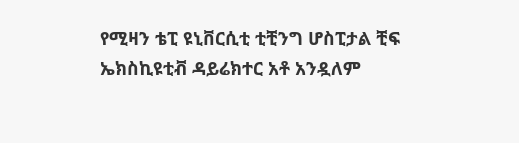የሚዛን ቴፒ ዩኒቨርሲቲ ቲቺንግ ሆስፒታል ቺፍ ኤክስኪዩቲቭ ዳይሬክተር አቶ አንዷለም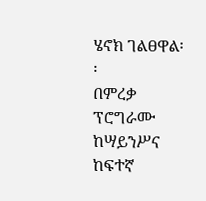ሄኖክ ገልፀዋል፡፡
በምረቃ ፕሮግራሙ ከሣይንሥና ከፍተኛ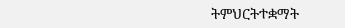ትምህርትተቋማት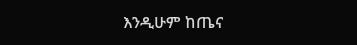እንዲሁም ከጤና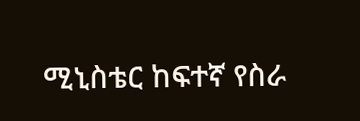ሚኒስቴር ከፍተኛ የስራ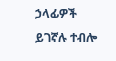ኃላፊዎች ይገኛሉ ተብሎ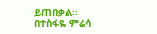ይጠበቃል፡፡
በተስፋዬ ምሬሳ